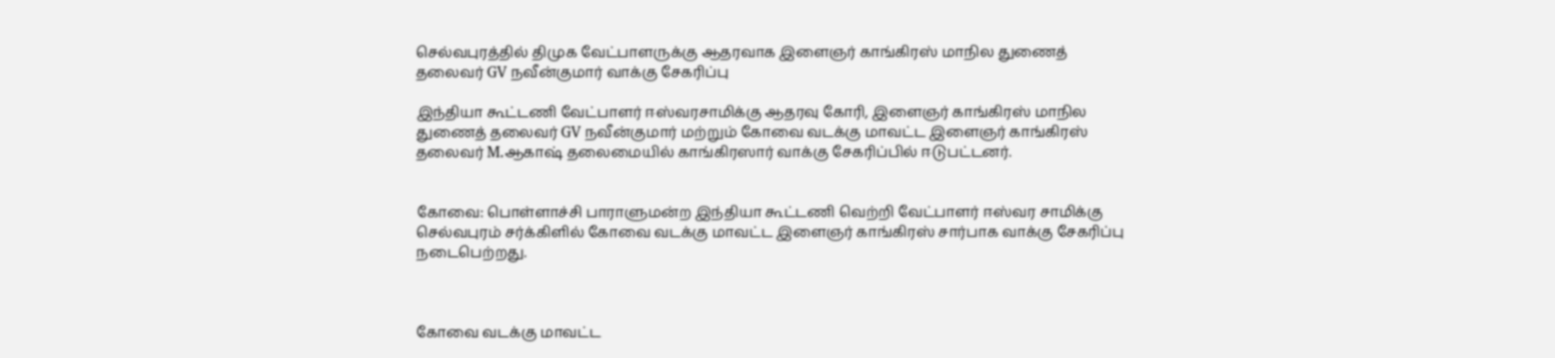செல்வபுரத்தில் திமுக வேட்பாளருக்கு ஆதரவாக இளைஞர் காங்கிரஸ் மாநில துணைத் தலைவர் GV நவீன்குமார் வாக்கு சேகரிப்பு

இந்தியா கூட்டணி வேட்பாளர் ஈஸ்வரசாமிக்கு ஆதரவு கோரி, இளைஞர் காங்கிரஸ் மாநில துணைத் தலைவர் GV நவீன்குமார் மற்றும் கோவை வடக்கு மாவட்ட இளைஞர் காங்கிரஸ் தலைவர் M.ஆகாஷ் தலைமையில் காங்கிரஸார் வாக்கு சேகரிப்பில் ஈடுபட்டனர்.


கோவை: பொள்ளாச்சி பாராளுமன்ற இந்தியா கூட்டணி வெற்றி வேட்பாளர் ஈஸ்வர சாமிக்கு செல்வபுரம் சர்க்கிளில் கோவை வடக்கு மாவட்ட இளைஞர் காங்கிரஸ் சார்பாக வாக்கு சேகரிப்பு நடைபெற்றது.



கோவை வடக்கு மாவட்ட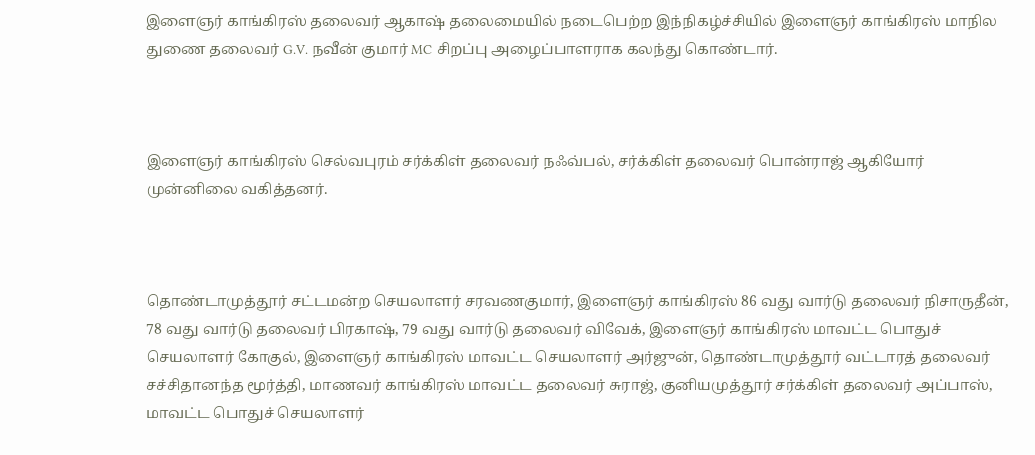இளைஞர் காங்கிரஸ் தலைவர் ஆகாஷ் தலைமையில் நடைபெற்ற இந்நிகழ்ச்சியில் இளைஞர் காங்கிரஸ் மாநில துணை தலைவர் G.V. நவீன் குமார் MC சிறப்பு அழைப்பாளராக கலந்து கொண்டார்.



இளைஞர் காங்கிரஸ் செல்வபுரம் சர்க்கிள் தலைவர் நஃவ்பல், சர்க்கிள் தலைவர் பொன்ராஜ் ஆகியோர் முன்னிலை வகித்தனர்.



தொண்டாமுத்தூர் சட்டமன்ற செயலாளர் சரவணகுமார், இளைஞர் காங்கிரஸ் 86 வது வார்டு தலைவர் நிசாருதீன், 78 வது வார்டு தலைவர் பிரகாஷ், 79 வது வார்டு தலைவர் விவேக், இளைஞர் காங்கிரஸ் மாவட்ட பொதுச் செயலாளர் கோகுல், இளைஞர் காங்கிரஸ் மாவட்ட செயலாளர் அர்ஜுன், தொண்டாமுத்தூர் வட்டாரத் தலைவர் சச்சிதானந்த மூர்த்தி, மாணவர் காங்கிரஸ் மாவட்ட தலைவர் சுராஜ், குனியமுத்தூர் சர்க்கிள் தலைவர் அப்பாஸ், மாவட்ட பொதுச் செயலாளர்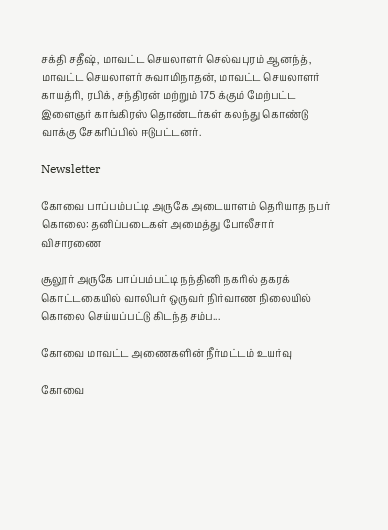சக்தி சதீஷ், மாவட்ட செயலாளர் செல்வபுரம் ஆனந்த், மாவட்ட செயலாளர் சுவாமிநாதன், மாவட்ட செயலாளர் காயத்ரி, ரபிக், சந்திரன் மற்றும் 175 க்கும் மேற்பட்ட இளைஞர் காங்கிரஸ் தொண்டர்கள் கலந்து கொண்டு வாக்கு சேகரிப்பில் ஈடுபட்டனர்.

Newsletter

கோவை பாப்பம்பட்டி அருகே அடையாளம் தெரியாத நபர் கொலை: தனிப்படைகள் அமைத்து போலீசார் விசாரணை

சூலூர் அருகே பாப்பம்பட்டி நந்தினி நகரில் தகரக் கொட்டகையில் வாலிபர் ஒருவர் நிர்வாண நிலையில் கொலை செய்யப்பட்டு கிடந்த சம்ப...

கோவை மாவட்ட அணைகளின் நீர்மட்டம் உயர்வு

கோவை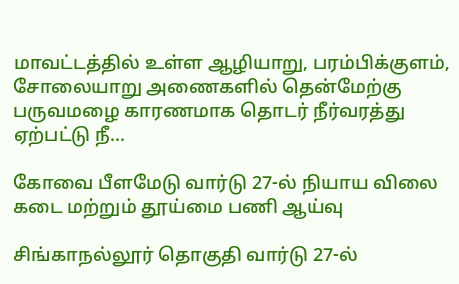மாவட்டத்தில் உள்ள ஆழியாறு, பரம்பிக்குளம், சோலையாறு அணைகளில் தென்மேற்கு பருவமழை காரணமாக தொடர் நீர்வரத்து ஏற்பட்டு நீ...

கோவை பீளமேடு வார்டு 27-ல் நியாய விலை கடை மற்றும் தூய்மை பணி ஆய்வு

சிங்காநல்லூர் தொகுதி வார்டு 27-ல்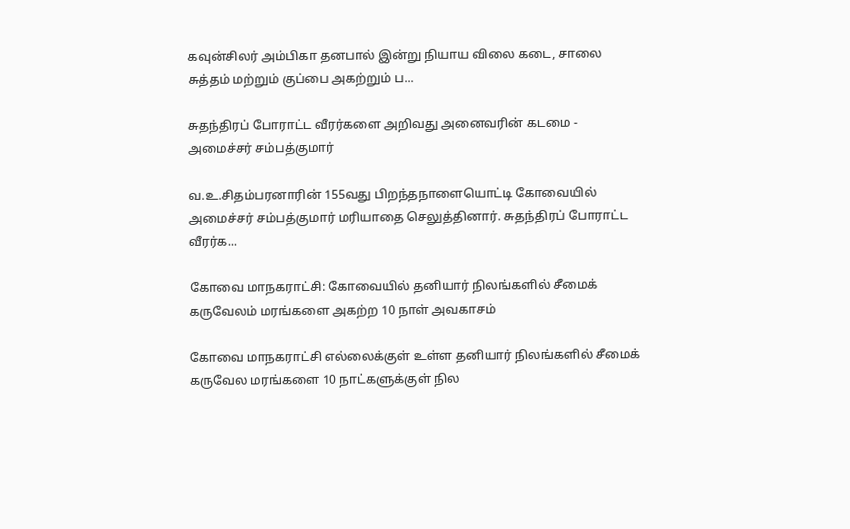கவுன்சிலர் அம்பிகா தனபால் இன்று நியாய விலை கடை, சாலை சுத்தம் மற்றும் குப்பை அகற்றும் ப...

சுதந்திரப் போராட்ட வீரர்களை அறிவது அனைவரின் கடமை - அமைச்சர் சம்பத்குமார்

வ.உ.சிதம்பரனாரின் 155வது பிறந்தநாளையொட்டி கோவையில் அமைச்சர் சம்பத்குமார் மரியாதை செலுத்தினார். சுதந்திரப் போராட்ட வீரர்க...

கோவை மாநகராட்சி: கோவையில் தனியார் நிலங்களில் சீமைக் கருவேலம் மரங்களை அகற்ற 10 நாள் அவகாசம்

கோவை மாநகராட்சி எல்லைக்குள் உள்ள தனியார் நிலங்களில் சீமைக் கருவேல மரங்களை 10 நாட்களுக்குள் நில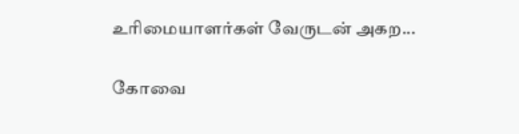உரிமையாளர்கள் வேருடன் அகற...

கோவை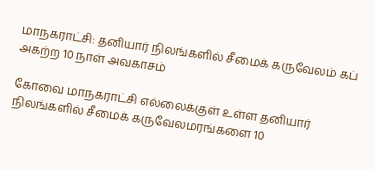மாநகராட்சி: தனியார் நிலங்களில் சீமைக் கருவேலம் கப் அகற்ற 10 நாள் அவகாசம்

கோவை மாநகராட்சி எல்லைக்குள் உள்ள தனியார் நிலங்களில் சீமைக் கருவேலமரங்களை 10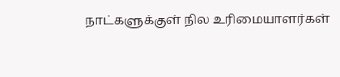நாட்களுக்குள் நில உரிமையாளர்கள்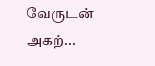வேருடன் அகற்...